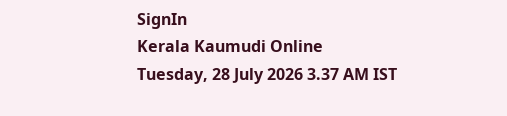SignIn
Kerala Kaumudi Online
Tuesday, 28 July 2026 3.37 AM IST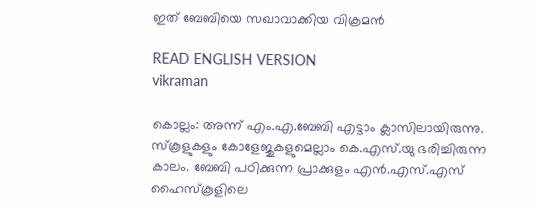ഇത് ബേബിയെ സഖാവാക്കിയ വിക്രമൻ

READ ENGLISH VERSION
vikraman

കൊല്ലം: അന്ന് എം.എ.ബേബി എട്ടാം ക്ലാസിലായിരുന്നു. സ്കൂളുകളും കോളേജുകളുമെല്ലാം കെ.എസ്.യു ഭരിച്ചിരുന്ന കാലം. ബേബി പഠിക്കുന്ന പ്രാക്കുളം എൻ.എസ്.എസ് ഹൈസ്കൂളിലെ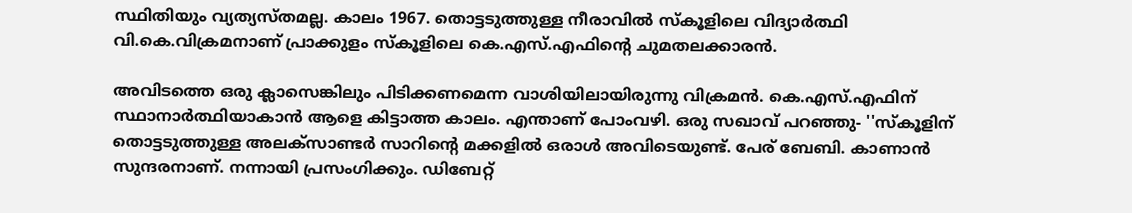സ്ഥിതിയും വ്യത്യസ്തമല്ല. കാലം 1967. തൊട്ടടുത്തുള്ള നീരാവിൽ സ്കൂളിലെ വിദ്യാർത്ഥി വി.കെ.വിക്രമനാണ് പ്രാക്കുളം സ്കൂളിലെ കെ.എസ്.എഫിന്റെ ചുമതലക്കാരൻ.

അവിടത്തെ ഒരു ക്ലാസെങ്കിലും പിടിക്കണമെന്ന വാശിയിലായിരുന്നു വിക്രമൻ. കെ.എസ്.എഫിന് സ്ഥാനാർത്ഥിയാകാൻ ആളെ കിട്ടാത്ത കാലം. എന്താണ് പോംവഴി. ഒരു സഖാവ് പറഞ്ഞു- ''സ്കൂളിന് തൊട്ടടുത്തുള്ള അലക്സാണ്ടർ സാറിന്റെ മക്കളിൽ ഒരാൾ അവിടെയുണ്ട്. പേര് ബേബി. കാണാൻ സുന്ദരനാണ്. നന്നായി പ്രസംഗിക്കും. ഡിബേറ്റ്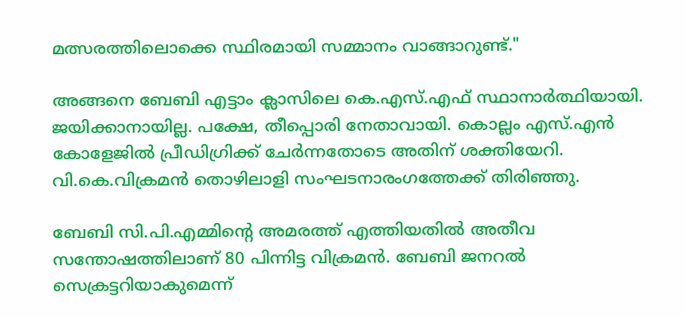മത്സരത്തിലൊക്കെ സ്ഥിരമായി സമ്മാനം വാങ്ങാറുണ്ട്."

അങ്ങനെ ബേബി എട്ടാം ക്ലാസിലെ കെ.എസ്.എഫ് സ്ഥാനാർത്ഥിയായി. ജയിക്കാനായില്ല. പക്ഷേ, തീപ്പൊരി നേതാവായി. കൊല്ലം എസ്.എൻ കോളേജിൽ പ്രീഡിഗ്രിക്ക് ചേർന്നതോടെ അതിന് ശക്തിയേറി. വി.കെ.വിക്രമൻ തൊഴിലാളി സംഘടനാരംഗത്തേക്ക് തിരിഞ്ഞു.

ബേബി സി.പി.എമ്മിന്റെ അമരത്ത് എത്തിയതിൽ അതീവ സന്തോഷത്തിലാണ് 80 പിന്നിട്ട വിക്രമൻ. ബേബി ജനറൽ സെക്രട്ടറിയാകുമെന്ന്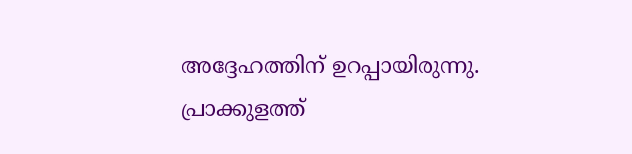അദ്ദേഹത്തിന് ഉറപ്പായിരുന്നു. പ്രാക്കുളത്ത്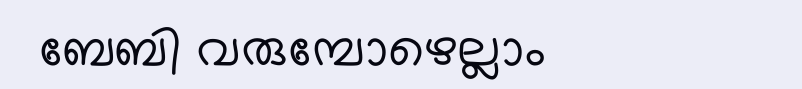ബേബി വരുമ്പോഴെല്ലാം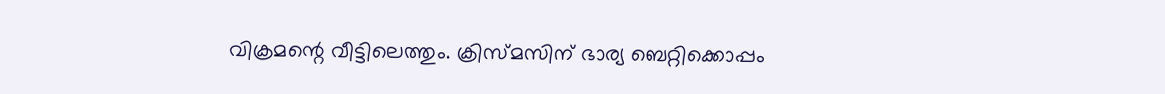വിക്രമന്റെ വീട്ടിലെത്തും. ക്രിസ്മസിന് ഭാര്യ ബെറ്റിക്കൊപ്പം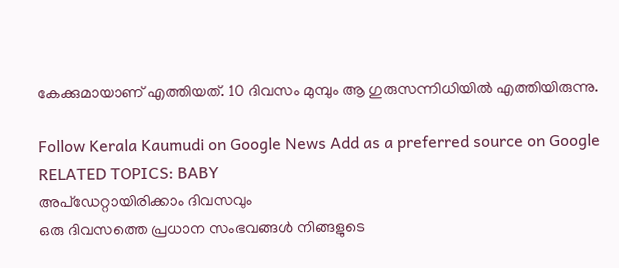കേക്കുമായാണ് എത്തിയത്. 10 ദിവസം മുമ്പും ആ ഗുരുസന്നിധിയിൽ എത്തിയിരുന്നു.

Follow Kerala Kaumudi on Google News Add as a preferred source on Google
RELATED TOPICS: BABY
അപ്ഡേറ്റായിരിക്കാം ദിവസവും
ഒരു ദിവസത്തെ പ്രധാന സംഭവങ്ങൾ നിങ്ങളുടെ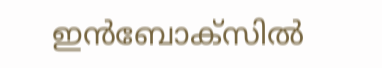ഇൻബോക്സിൽ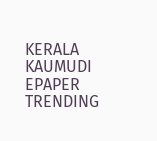KERALA KAUMUDI EPAPER
TRENDING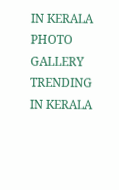IN KERALA
PHOTO GALLERY
TRENDING IN KERALA